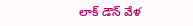లాక్ డౌన్‌ వేళ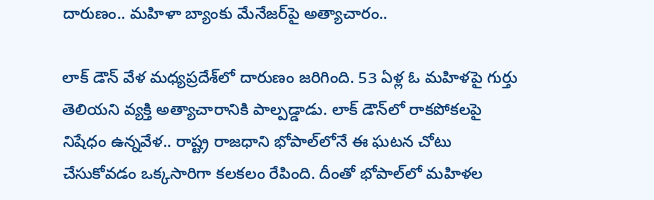దారుణం.. మహిళా బ్యాంకు మేనేజర్‌పై అత్యాచారం..

లాక్ డౌన్ వేళ మధ్యప్రదేశ్‌లో దారుణం జరిగింది. 53 ఏళ్ల ఓ మహిళపై గుర్తు తెలియని వ్యక్తి అత్యాచారానికి పాల్పడ్డాడు. లాక్ డౌన్‌లో రాకపోకలపై నిషేధం ఉన్నవేళ.. రాష్ట్ర రాజధాని భోపాల్‌లోనే ఈ ఘటన చోటు చేసుకోవడం ఒక్కసారిగా కలకలం రేపింది. దీంతో భోపాల్‌లో మహిళల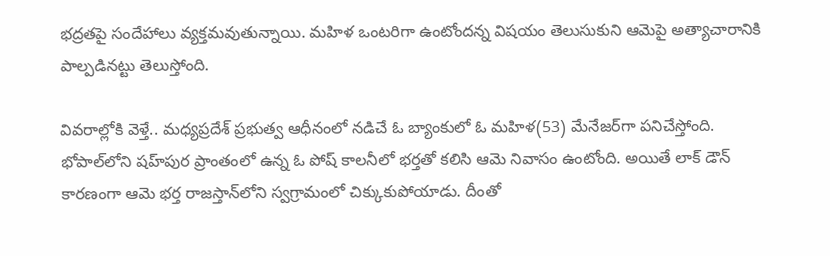భద్రతపై సందేహాలు వ్యక్తమవుతున్నాయి. మహిళ ఒంటరిగా ఉంటోందన్న విషయం తెలుసుకుని ఆమెపై అత్యాచారానికి పాల్పడినట్టు తెలుస్తోంది.

వివరాల్లోకి వెళ్తే.. మధ్యప్రదేశ్ ప్రభుత్వ ఆధీనంలో నడిచే ఓ బ్యాంకులో ఓ మహిళ(53) మేనేజర్‌గా పనిచేస్తోంది. భోపాల్‌లోని షహ్‌పుర ప్రాంతంలో ఉన్న ఓ పోష్ కాలనీలో భర్తతో కలిసి ఆమె నివాసం ఉంటోంది. అయితే లాక్ డౌన్ కారణంగా ఆమె భర్త రాజస్తాన్‌లోని స్వగ్రామంలో చిక్కుకుపోయాడు. దీంతో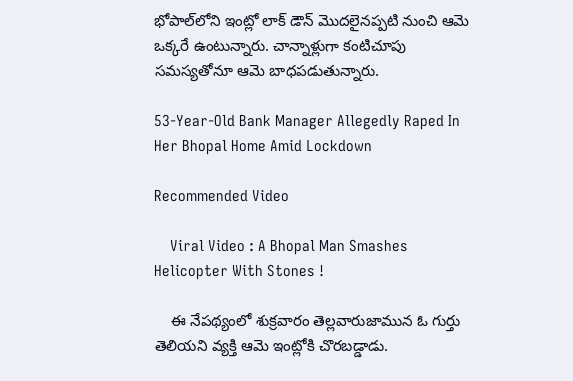భోపాల్‌లోని ఇంట్లో లాక్ డౌన్ మొదలైనప్పటి నుంచి ఆమె ఒక్కరే ఉంటున్నారు. చాన్నాళ్లుగా కంటిచూపు సమస్యతోనూ ఆమె బాధపడుతున్నారు.

53-Year-Old Bank Manager Allegedly Raped In Her Bhopal Home Amid Lockdown

Recommended Video

    Viral Video : A Bhopal Man Smashes Helicopter With Stones !

    ఈ నేపథ్యంలో శుక్రవారం తెల్లవారుజామున ఓ గుర్తు తెలియని వ్యక్తి ఆమె ఇంట్లోకి చొరబడ్డాడు.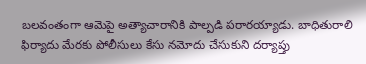బలవంతంగా ఆమెపై అత్యాచారానికి పాల్పడి పరారయ్యాడు. బాధితురాలి ఫిర్యాదు మేరకు పోలీసులు కేసు నమోదు చేసుకుని దర్యాప్తు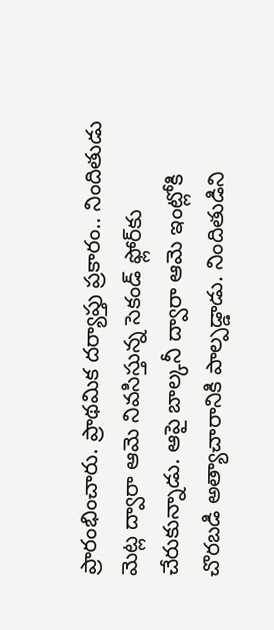ప్రారంభించారు. ప్రాథమిక దర్యాప్తు ప్రకారం.. నిందితుడు మెట్ల ద్వారా ఆమె నివసిస్తున్న సెకండ్ ఫ్లోర్‌కు చేరుకున్నాడు. ఆపై బాల్కనీ ద్వారా ఆమె ఇంట్లోకి చొరబడి అత్యాచారానికి పాల్పడ్డాడు. నిందితుడిని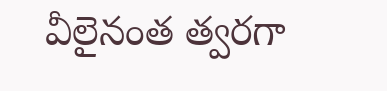వీలైనంత త్వరగా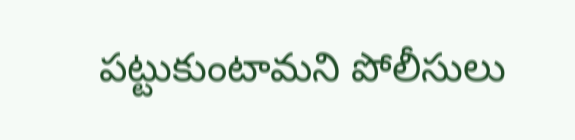పట్టుకుంటామని పోలీసులు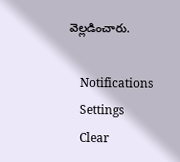వెల్లడించారు.

    Notifications
    Settings
    Clear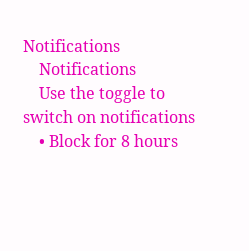Notifications
    Notifications
    Use the toggle to switch on notifications
    • Block for 8 hours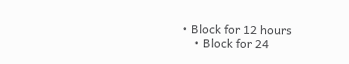• Block for 12 hours
    • Block for 24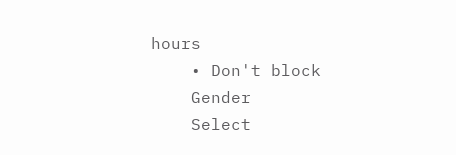hours
    • Don't block
    Gender
    Select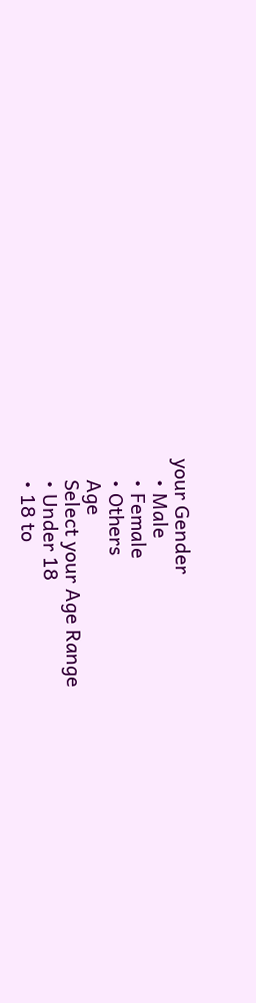your Gender
    • Male
    • Female
    • Others
    Age
    Select your Age Range
    • Under 18
    • 18 to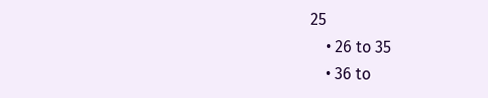25
    • 26 to 35
    • 36 to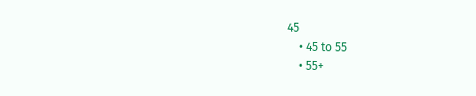45
    • 45 to 55
    • 55+